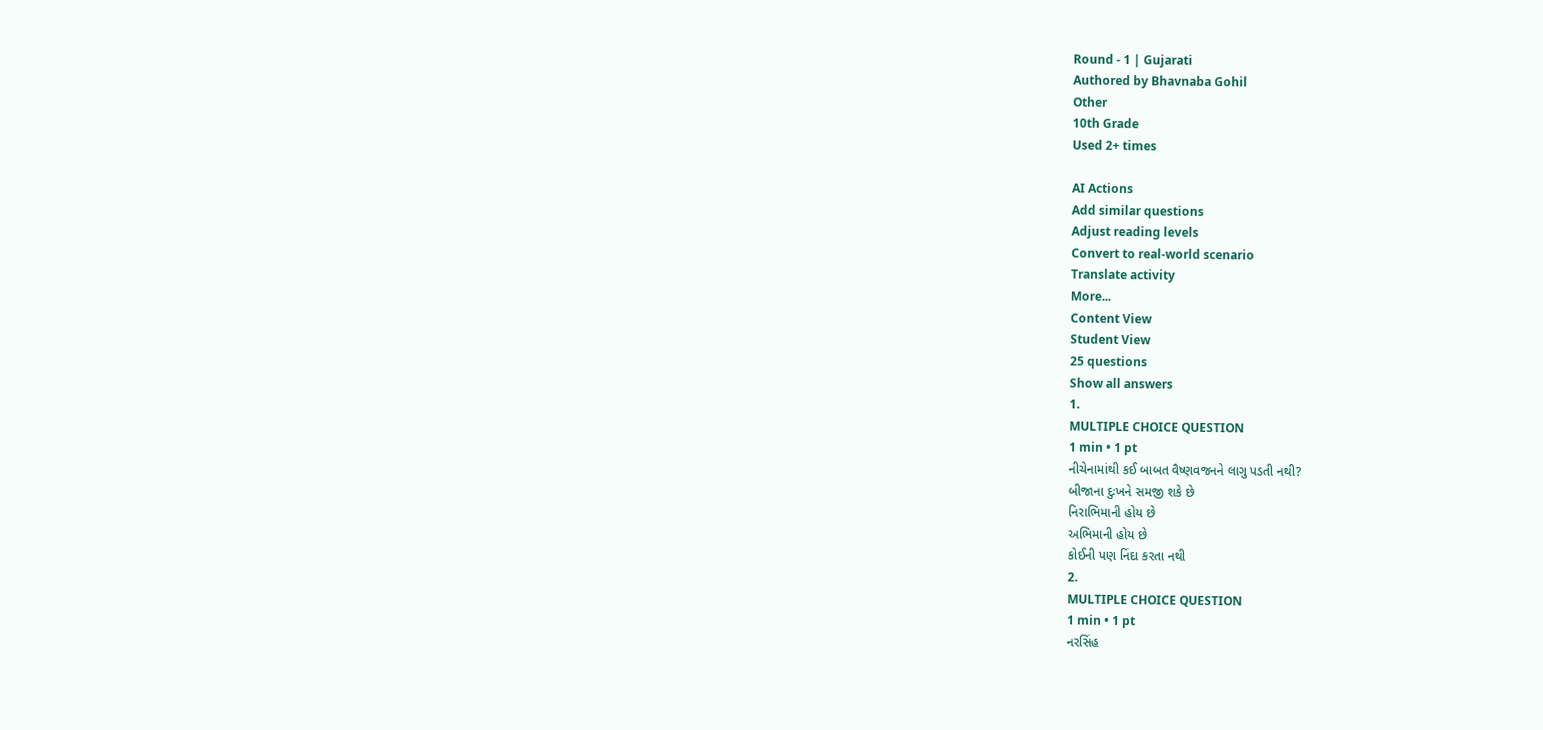Round - 1 | Gujarati
Authored by Bhavnaba Gohil
Other
10th Grade
Used 2+ times

AI Actions
Add similar questions
Adjust reading levels
Convert to real-world scenario
Translate activity
More...
Content View
Student View
25 questions
Show all answers
1.
MULTIPLE CHOICE QUESTION
1 min • 1 pt
નીચેનામાંથી કઈ બાબત વૈષ્ણવજનને લાગુ પડતી નથી?
બીજાના દુઃખને સમજી શકે છે
નિરાભિમાની હોય છે
અભિમાની હોય છે
કોઈની પણ નિંદા કરતા નથી
2.
MULTIPLE CHOICE QUESTION
1 min • 1 pt
નરસિંહ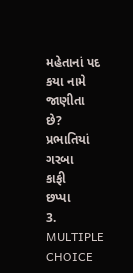મહેતાનાં પદ કયા નામે જાણીતા છે?
પ્રભાતિયાં
ગરબા
કાફી
છપ્પા
3.
MULTIPLE CHOICE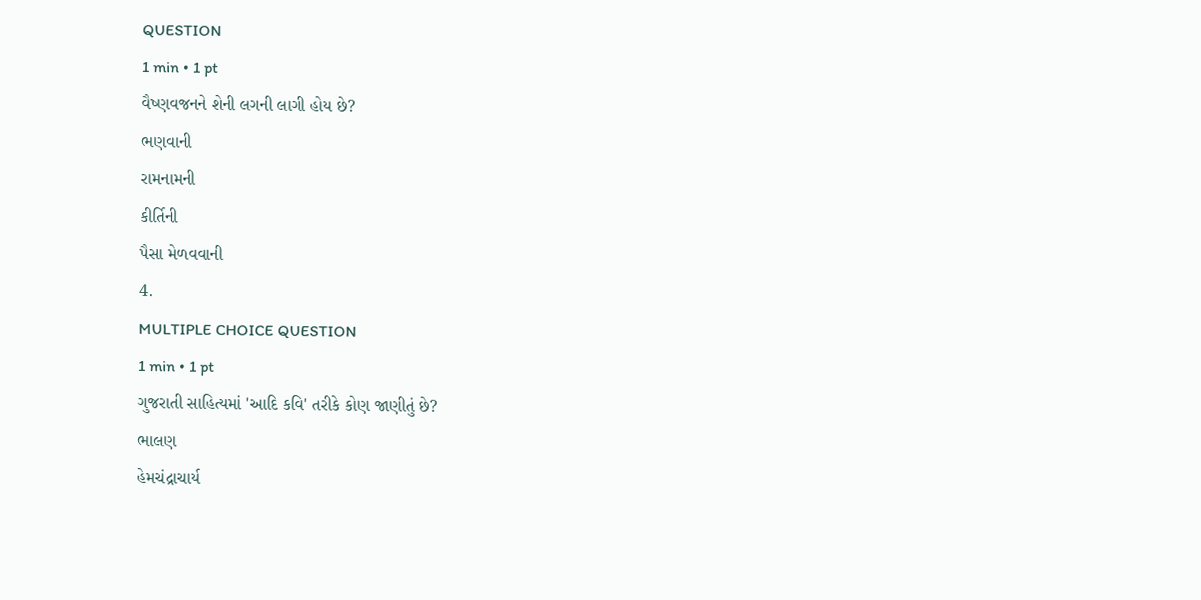QUESTION
1 min • 1 pt
વૈષ્ણવજનને શેની લગની લાગી હોય છે?
ભણવાની
રામનામની
કીર્તિની
પૈસા મેળવવાની
4.
MULTIPLE CHOICE QUESTION
1 min • 1 pt
ગુજરાતી સાહિત્યમાં 'આદિ કવિ' તરીકે કોણ જાણીતું છે?
ભાલણ
હેમચંદ્રાચાર્ય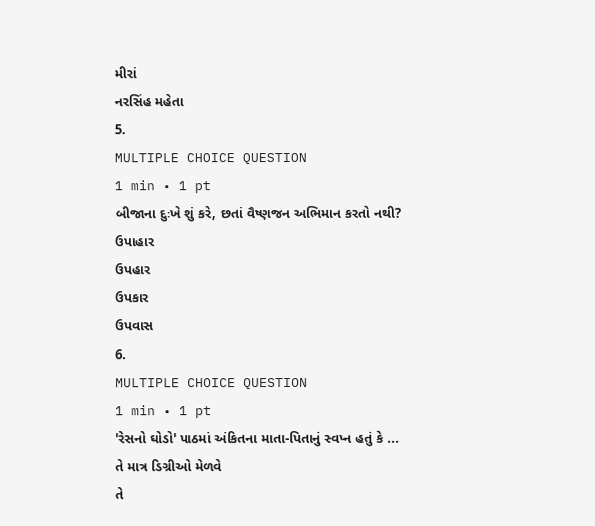મીરાં
નરસિંહ મહેતા
5.
MULTIPLE CHOICE QUESTION
1 min • 1 pt
બીજાના દુઃખે શું કરે, છતાં વૈષ્ણજન અભિમાન કરતો નથી?
ઉપાહાર
ઉપહાર
ઉપકાર
ઉપવાસ
6.
MULTIPLE CHOICE QUESTION
1 min • 1 pt
'રેસનો ઘોડો' પાઠમાં અંકિતના માતા-પિતાનું સ્વપ્ન હતું કે ...
તે માત્ર ડિગ્રીઓ મેળવે
તે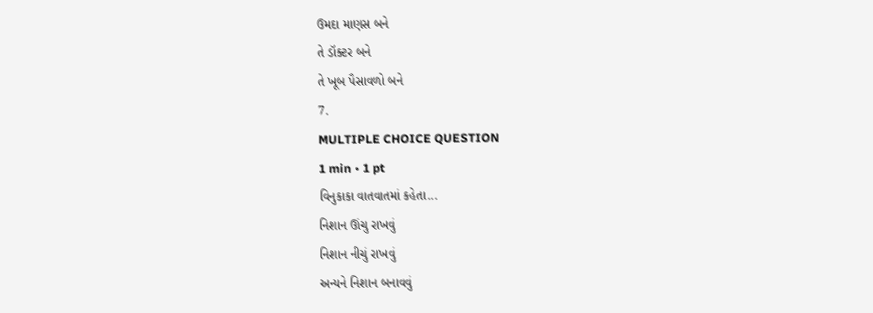ઉમદા માણસ બને
તે ડૉક્ટર બને
તે ખૂબ પૈસાવળો બને
7.
MULTIPLE CHOICE QUESTION
1 min • 1 pt
વિનુકાકા વાતવાતમાં કહેતા...
નિશાન ઊંચુ રાખવું
નિશાન નીચું રાખવું
અન્યને નિશાન બનાવવું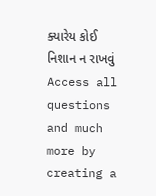ક્યારેય કોઈ નિશાન ન રાખવું
Access all questions and much more by creating a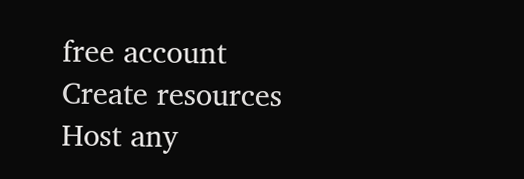free account
Create resources
Host any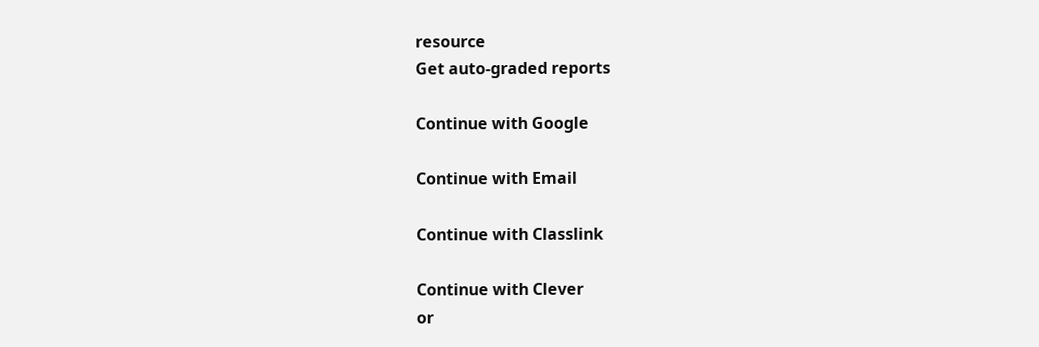resource
Get auto-graded reports

Continue with Google

Continue with Email

Continue with Classlink

Continue with Clever
or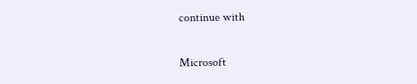continue with

Microsoft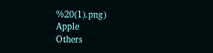%20(1).png)
Apple
Others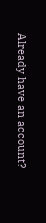Already have an account?